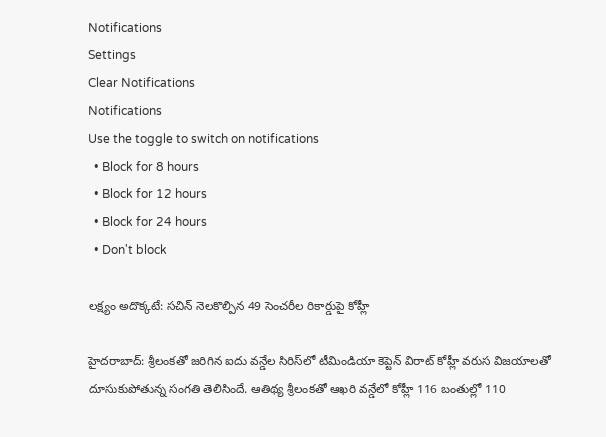Notifications
Settings
Clear Notifications
Notifications
Use the toggle to switch on notifications
  • Block for 8 hours
  • Block for 12 hours
  • Block for 24 hours
  • Don't block

లక్ష్యం అదొక్కటే: సచిన్ నెలకొల్పిన 49 సెంచరీల రికార్డుపై కోహ్లీ

హైదరాబాద్: శ్రీలంకతో జరిగిన ఐదు వన్డేల సిరిస్‌లో టీమిండియా కెప్టెన్ విరాట్ కోహ్లీ వరుస విజయాలతో దూసుకుపోతున్న సంగతి తెలిసిందే. ఆతిథ్య శ్రీలంకతో ఆఖరి వన్డేలో కోహ్లీ 116 బంతుల్లో 110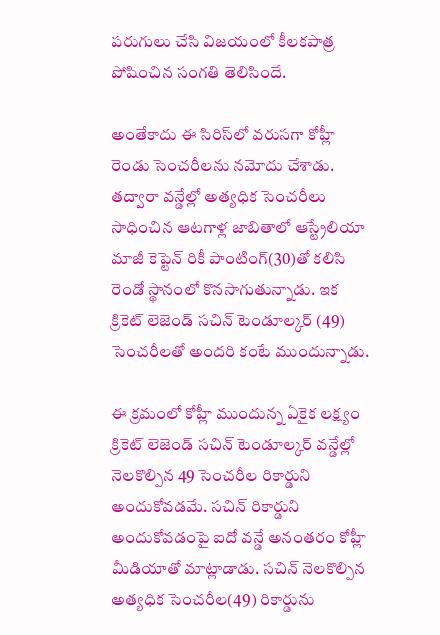పరుగులు చేసి విజయంలో కీలకపాత్ర పోషించిన సంగతి తెలిసిందే.

అంతేకాదు ఈ సిరిస్‌లో వరుసగా కోహ్లీ రెండు సెంచరీలను నమోదు చేశాడు. తద్వారా వన్డేల్లో అత్యధిక సెంచరీలు సాధించిన ఆటగాళ్ల జాబితాలో ఆస్ట్రేలియా మాజీ కెప్టెన్ రికీ పాంటింగ్‌(30)తో కలిసి రెండో స్థానంలో కొనసాగుతున్నాడు. ఇక క్రికెట్ లెజెండ్ సచిన్‌ టెండూల్కర్ (49) సెంచరీలతో అందరి కంటే ముందున్నాడు.

ఈ క్రమంలో కోహ్లీ ముందున్న ఏకైక లక్ష్యం క్రికెట్ లెజెండ్ సచిన్ టెండూల్కర్ వన్డేల్లో నెలకొల్పిన 49 సెంచరీల రికార్డుని అందుకోవడమే. సచిన్ రికార్డుని అందుకోవడంపై ఐదో వన్డే అనంతరం కోహ్లీ మీడియాతో మాట్లాడాడు. సచిన్‌ నెలకొల్పిన అత్యధిక సెంచరీల(49) రికార్డును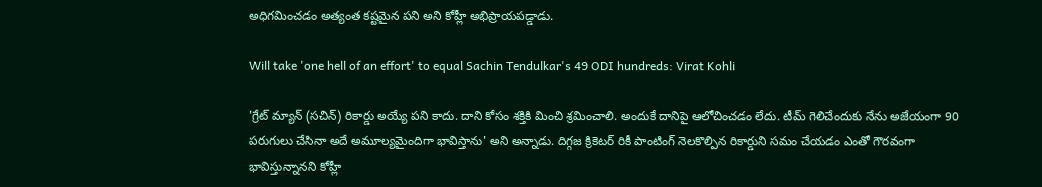అధిగమించడం అత్యంత కష్టమైన పని అని కోహ్లీ అభిప్రాయపడ్డాడు.

Will take 'one hell of an effort' to equal Sachin Tendulkar's 49 ODI hundreds: Virat Kohli

'గ్రేట్‌ మ్యాన్‌ (సచిన్‌) రికార్డు అయ్యే పని కాదు. దాని కోసం శక్తికి మించి శ్రమించాలి. అందుకే దానిపై ఆలోచించడం లేదు. టీమ్‌ గెలిచేందుకు నేను అజేయంగా 90 పరుగులు చేసినా అదే అమూల్యమైందిగా భావిస్తాను' అని అన్నాడు. దిగ్గజ క్రికెటర్ రికీ పాంటింగ్ నెలకొల్పిన రికార్డుని సమం చేయడం ఎంతో గౌరవంగా భావిస్తున్నానని కోహ్లీ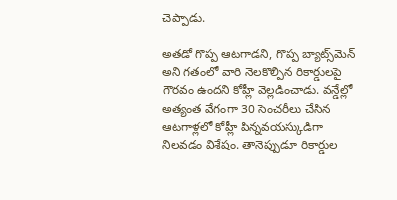చెప్పాడు.

అతడో గొప్ప ఆటగాడని, గొప్ప బ్యాట్స్‌మెన్ అని గతంలో వారి నెలకొల్పిన రికార్డులపై గౌరవం ఉందని కోహ్లీ వెల్లడించాడు. వన్డేల్లో అత్యంత వేగంగా 30 సెంచరీలు చేసిన ఆటగాళ్లలో కోహ్లీ పిన్నవయస్కుడిగా నిలవడం విశేషం. తానెప్పుడూ రికార్డుల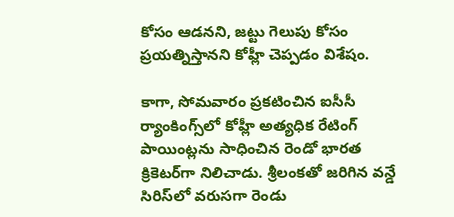కోసం ఆడనని, జట్టు గెలుపు కోసం ప్రయత్నిస్తానని కోహ్లీ చెప్పడం విశేషం.

కాగా, సోమవారం ప్రకటించిన ఐసీసీ ర్యాంకింగ్స్‌లో కోహ్లీ అత్యధిక రేటింగ్ పాయింట్లను సాధించిన రెండో భారత క్రికెటర్‌గా నిలిచాడు. శ్రీలంకతో జరిగిన వన్డే సిరిస్‌లో వరుసగా రెండు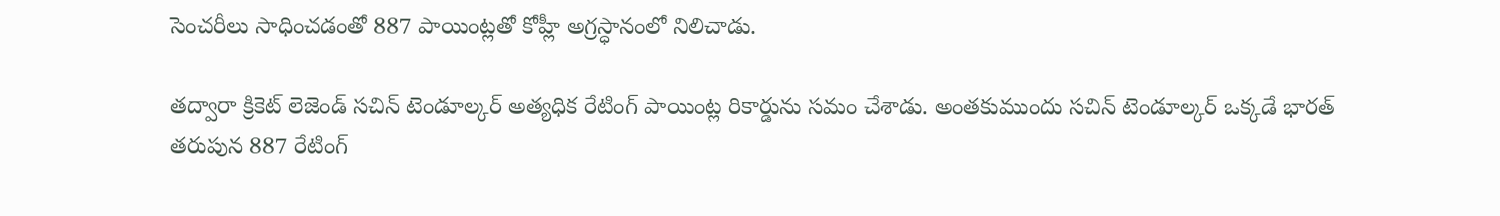సెంచరీలు సాధించడంతో 887 పాయింట్లతో కోహ్లీ అగ్రస్ధానంలో నిలిచాడు.

తద్వారా క్రికెట్ లెజెండ్ సచిన్ టెండూల్కర్ అత్యధిక రేటింగ్ పాయింట్ల రికార్డును సమం చేశాడు. అంతకుముందు సచిన్ టెండూల్కర్ ఒక్కడే భారత్ తరుపున 887 రేటింగ్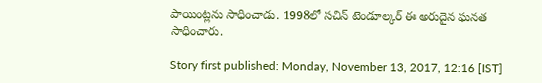పాయింట్లను సాధించాడు. 1998లో సచిన్ టెండూల్కర్ ఈ అరుదైన ఘనత సాధించారు.

Story first published: Monday, November 13, 2017, 12:16 [IST]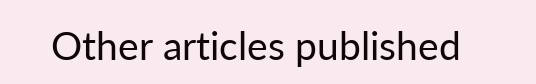Other articles published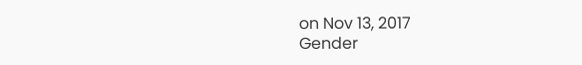on Nov 13, 2017
Gender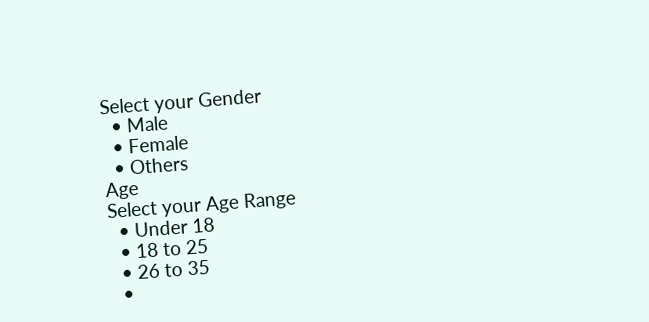Select your Gender
  • Male
  • Female
  • Others
Age
Select your Age Range
  • Under 18
  • 18 to 25
  • 26 to 35
  •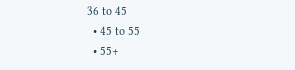36 to 45
  • 45 to 55
  • 55+